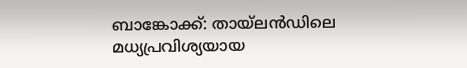ബാങ്കോക്ക്: തായ്ലൻഡിലെ മധ്യപ്രവിശ്യയായ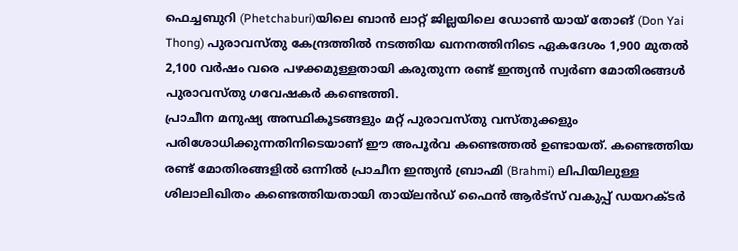ഫെച്ചബുറി (Phetchaburi)യിലെ ബാൻ ലാറ്റ് ജില്ലയിലെ ഡോൺ യായ് തോങ് (Don Yai Thong) പുരാവസ്തു കേന്ദ്രത്തിൽ നടത്തിയ ഖനനത്തിനിടെ ഏകദേശം 1,900 മുതൽ 2,100 വർഷം വരെ പഴക്കമുള്ളതായി കരുതുന്ന രണ്ട് ഇന്ത്യൻ സ്വർണ മോതിരങ്ങൾ പുരാവസ്തു ഗവേഷകർ കണ്ടെത്തി.
പ്രാചീന മനുഷ്യ അസ്ഥികൂടങ്ങളും മറ്റ് പുരാവസ്തു വസ്തുക്കളും പരിശോധിക്കുന്നതിനിടെയാണ് ഈ അപൂർവ കണ്ടെത്തൽ ഉണ്ടായത്. കണ്ടെത്തിയ രണ്ട് മോതിരങ്ങളിൽ ഒന്നിൽ പ്രാചീന ഇന്ത്യൻ ബ്രാഹ്മി (Brahmi) ലിപിയിലുള്ള ശിലാലിഖിതം കണ്ടെത്തിയതായി തായ്ലൻഡ് ഫൈൻ ആർട്സ് വകുപ്പ് ഡയറക്ടർ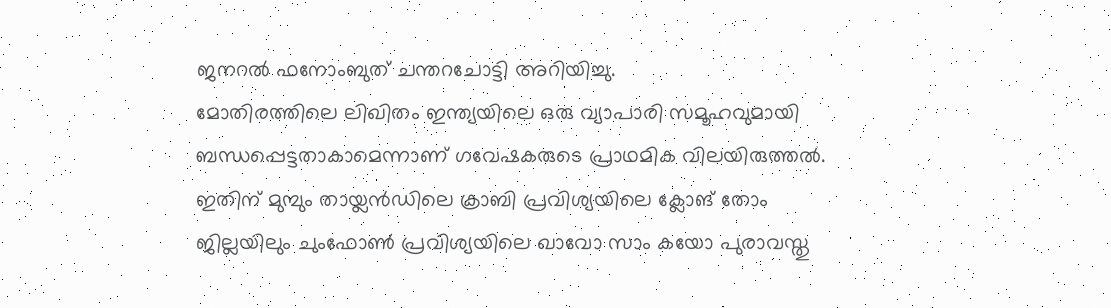ജനറൽ ഫനോംബുത് ചന്തറചോട്ടി അറിയിച്ചു.
മോതിരത്തിലെ ലിഖിതം ഇന്ത്യയിലെ ഒരു വ്യാപാരി സമൂഹവുമായി ബന്ധപ്പെട്ടതാകാമെന്നാണ് ഗവേഷകരുടെ പ്രാഥമിക വിലയിരുത്തൽ. ഇതിന് മുമ്പും തായ്ലൻഡിലെ ക്രാബി പ്രവിശ്യയിലെ ക്ലോങ് തോം ജില്ലയിലും ചുംഫോൺ പ്രവിശ്യയിലെ ഖാവോ സാം കയോ പുരാവസ്തു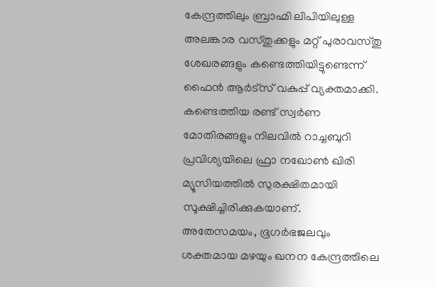കേന്ദ്രത്തിലും ബ്രാഹ്മി ലിപിയിലുള്ള അലങ്കാര വസ്തുക്കളും മറ്റ് പുരാവസ്തു ശേഖരങ്ങളും കണ്ടെത്തിയിട്ടുണ്ടെന്ന് ഫൈൻ ആർട്സ് വകുപ്പ് വ്യക്തമാക്കി.
കണ്ടെത്തിയ രണ്ട് സ്വർണ മോതിരങ്ങളും നിലവിൽ റാച്ചബുറി പ്രവിശ്യയിലെ ഫ്രാ നഖോൺ ഖിരി മ്യൂസിയത്തിൽ സുരക്ഷിതമായി സൂക്ഷിച്ചിരിക്കുകയാണ്.
അതേസമയം, ഭൂഗർഭജലവും ശക്തമായ മഴയും ഖനന കേന്ദ്രത്തിലെ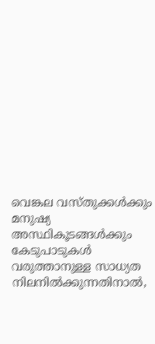വെങ്കല വസ്തുക്കൾക്കും മനുഷ്യ അസ്ഥികൂടങ്ങൾക്കും കേടുപാടുകൾ വരുത്താനുള്ള സാധ്യത നിലനിൽക്കുന്നതിനാൽ,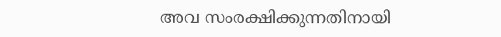അവ സംരക്ഷിക്കുന്നതിനായി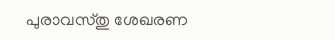പുരാവസ്തു ശേഖരണ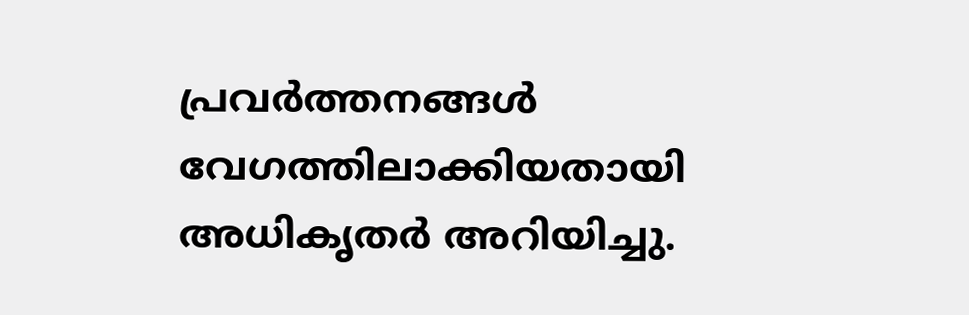പ്രവർത്തനങ്ങൾ വേഗത്തിലാക്കിയതായി അധികൃതർ അറിയിച്ചു.